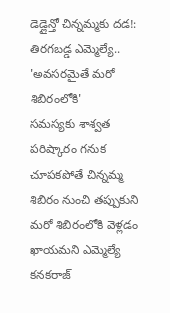డెడ్లైన్తో చిన్నమ్మకు దడ!: తిరగబడ్డ ఎమ్మెల్యే.. 'అవసరమైతే మరో శిబిరంలోకి'
సమస్యకు శాశ్వత పరిష్కారం గనుక చూపకపోతే చిన్నమ్మ శిబిరం నుంచి తప్పుకుని మరో శిబిరంలోకి వెళ్లడం ఖాయమని ఎమ్మెల్యే కనకరాజ్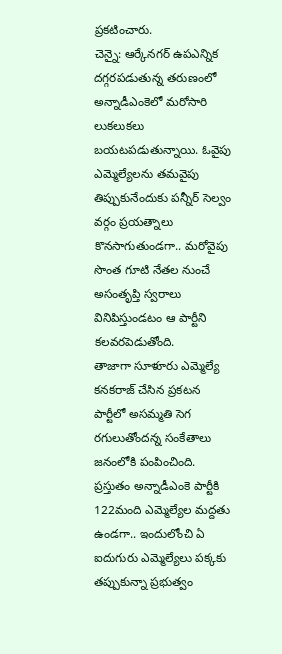ప్రకటించారు.
చెన్నై: ఆర్కేనగర్ ఉపఎన్నిక దగ్గరపడుతున్న తరుణంలో అన్నాడీఎంకెలో మరోసారి లుకలుకలు బయటపడుతున్నాయి. ఓవైపు ఎమ్మెల్యేలను తమవైపు తిప్పుకునేందుకు పన్నీర్ సెల్వం వర్గం ప్రయత్నాలు కొనసాగుతుండగా.. మరోవైపు సొంత గూటి నేతల నుంచే అసంతృప్తి స్వరాలు వినిపిస్తుండటం ఆ పార్టీని కలవరపెడుతోంది.
తాజాగా సూళూరు ఎమ్మెల్యే కనకరాజ్ చేసిన ప్రకటన పార్టీలో అసమ్మతి సెగ రగులుతోందన్న సంకేతాలు జనంలోకి పంపించింది. ప్రస్తుతం అన్నాడీఎంకె పార్టీకి 122మంది ఎమ్మెల్యేల మద్దతు ఉండగా.. ఇందులోంచి ఏ ఐదుగురు ఎమ్మెల్యేలు పక్కకు తప్పుకున్నా ప్రభుత్వం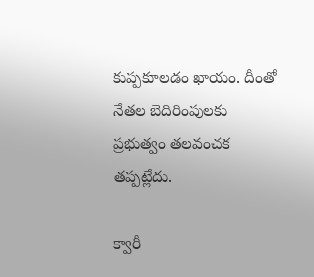కుప్పకూలడం ఖాయం. దీంతో నేతల బెదిరింపులకు ప్రభుత్వం తలవంచక తప్పట్లేదు.

క్వారీ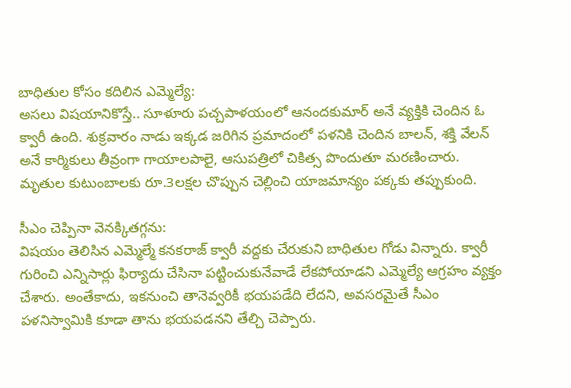బాధితుల కోసం కదిలిన ఎమ్మెల్యే:
అసలు విషయానికొస్తే.. సూళూరు పచ్చపాళయంలో ఆనందకుమార్ అనే వ్యక్తికి చెందిన ఓ క్వారీ ఉంది. శుక్రవారం నాడు ఇక్కడ జరిగిన ప్రమాదంలో పళనికి చెందిన బాలన్, శక్తి వేలన్ అనే కార్మికులు తీవ్రంగా గాయాలపాలై, ఆసుపత్రిలో చికిత్స పొందుతూ మరణించారు. మృతుల కుటుంబాలకు రూ.3లక్షల చొప్పున చెల్లించి యాజమాన్యం పక్కకు తప్పుకుంది.

సీఎం చెప్పినా వెనక్కితగ్గను:
విషయం తెలిసిన ఎమ్మెల్మే కనకరాజ్ క్వారీ వద్దకు చేరుకుని బాధితుల గోడు విన్నారు. క్వారీ గురించి ఎన్నిసార్లు ఫిర్యాదు చేసినా పట్టించుకునేవాడే లేకపోయాడని ఎమ్మెల్యే ఆగ్రహం వ్యక్తం చేశారు. అంతేకాదు, ఇకనుంచి తానెవ్వరికీ భయపడేది లేదని, అవసరమైతే సీఎం పళనిస్వామికి కూడా తాను భయపడనని తేల్చి చెప్పారు.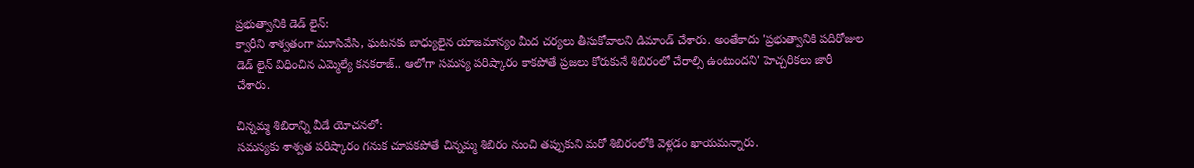ప్రభుత్వానికి డెడ్ లైన్:
క్వారీని శాశ్వతంగా మూసివేసి, ఘటనకు బాధ్యులైన యాజమాన్యం మీద చర్యలు తీసుకోవాలని డిమాండ్ చేశారు. అంతేకాదు 'ప్రభుత్వానికి పదిరోజుల డెడ్ లైన్ విధించిన ఎమ్మెల్యే కనకరాజ్.. ఆలోగా సమస్య పరిష్కారం కాకపోతే ప్రజలు కోరుకునే శిబిరంలో చేరాల్సి ఉంటుందని' హెచ్చరికలు జారీ చేశారు.

చిన్నమ్మ శిబిరాన్ని వీడే యోచనలో:
సమస్యకు శాశ్వత పరిష్కారం గనుక చూపకపోతే చిన్నమ్మ శిబిరం నుంచి తప్పుకుని మరో శిబిరంలోకి వెళ్లడం ఖాయమన్నారు.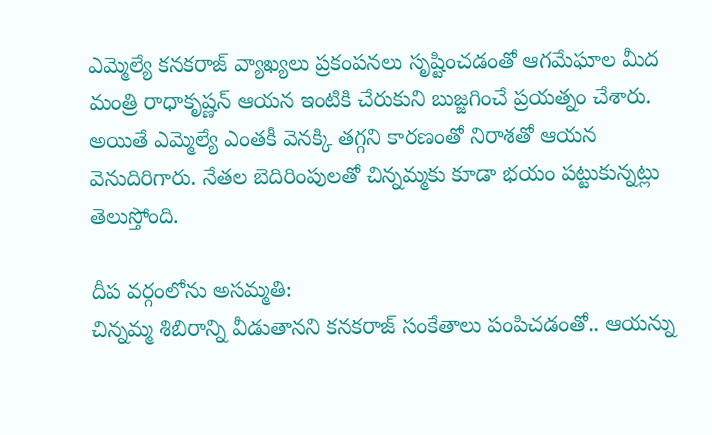ఎమ్మెల్యే కనకరాజ్ వ్యాఖ్యలు ప్రకంపనలు సృష్టించడంతో ఆగమేఘాల మీద మంత్రి రాధాకృష్ణన్ ఆయన ఇంటికి చేరుకుని బుజ్జగించే ప్రయత్నం చేశారు. అయితే ఎమ్మెల్యే ఎంతకీ వెనక్కి తగ్గని కారణంతో నిరాశతో ఆయన వెనుదిరిగారు. నేతల బెదిరింపులతో చిన్నమ్మకు కూడా భయం పట్టుకున్నట్లు తెలుస్తోంది.

దీప వర్గంలోను అసమ్మతి:
చిన్నమ్మ శిబిరాన్ని వీడుతానని కనకరాజ్ సంకేతాలు పంపిచడంతో.. ఆయన్ను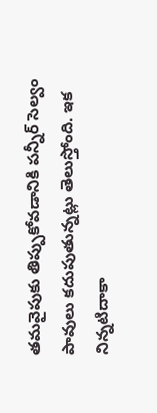తమవైపుకు తిప్పుకోవడానికి పన్నీర్ సెల్వం పావులు కదుపుతున్నట్లు తెలుస్తోంది. ఇక నిన్నటిదాకా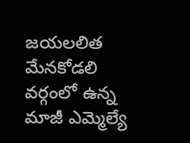జయలలిత మేనకోడలి వర్గంలో ఉన్న మాజీ ఎమ్మెల్యే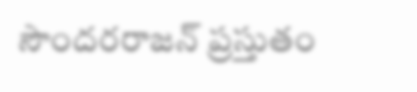సౌందరరాజన్ ప్రస్తుతం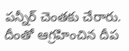పన్నీర్ చెంతకు చేరారు. దీంతో ఆగ్రహించిన దీప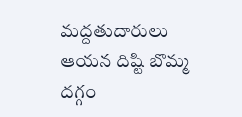మద్దతుదారులు ఆయన దిష్టి బొమ్మ దగ్గం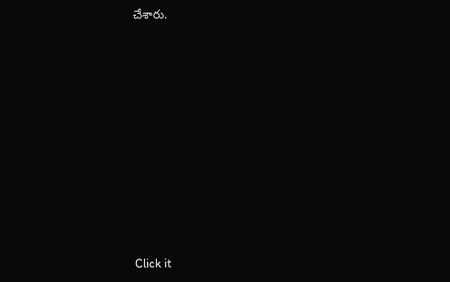చేశారు.












Click it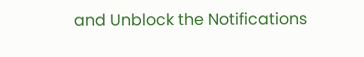and Unblock the Notifications